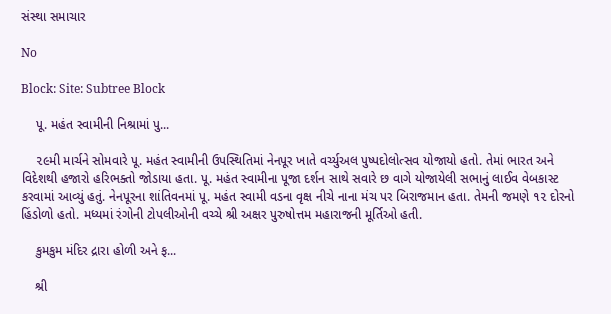સંસ્થા સમાચાર

No

Block: Site: Subtree Block

    પૂ. મહંત સ્વામીની નિશ્રામાં પુ...

    ૨૯મી માર્ચને સોમવારે પૂ. મહંત સ્વામીની ઉપસ્થિતિમાં નેનપૂર ખાતે વર્ચ્યુઅલ પુષ્પદોલોત્સવ યોજાયો હતો. તેમાં ભારત અને વિદેશથી હજારો હરિભક્તો જોડાયા હતા. પૂ. મહંત સ્વામીના પૂજા દર્શન સાથે સવારે છ વાગે યોજાયેલી સભાનું લાઈવ વેબકાસ્ટ કરવામાં આવ્યું હતું. નેનપૂરના શાંતિવનમાં પૂ. મહંત સ્વામી વડના વૃક્ષ નીચે નાના મંચ પર બિરાજમાન હતા. તેમની જમણે ૧૨ દોરનો હિંડોળો હતો. મધ્યમાં રંગોની ટોપલીઓની વચ્ચે શ્રી અક્ષર પુરુષોત્તમ મહારાજની મૂર્તિઓ હતી.

    કુમકુમ મંદિર દ્રારા હોળી અને ફ...

    શ્રી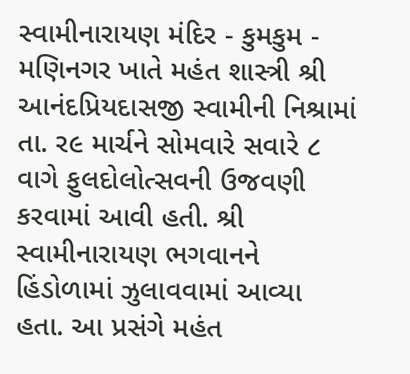સ્વામીનારાયણ મંદિર - કુમકુમ - મણિનગર ખાતે મહંત શાસ્ત્રી શ્રી આનંદપ્રિયદાસજી સ્વામીની નિશ્રામાં તા. ર૯ માર્ચને સોમવારે સવારે ૮ વાગે ફુલદોલોત્સવની ઉજવણી કરવામાં આવી હતી. શ્રી સ્વામીનારાયણ ભગવાનને હિંડોળામાં ઝુલાવવામાં આવ્યા હતા. આ પ્રસંગે મહંત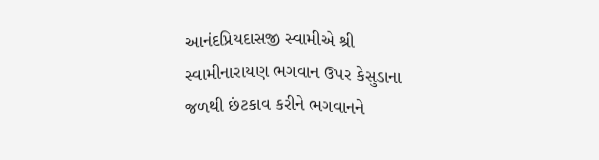આનંદપ્રિયદાસજી સ્વામીએ શ્રી સ્વામીનારાયણ ભગવાન ઉપર કેસુડાના જળથી છંટકાવ કરીને ભગવાનને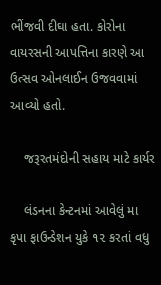ભીંજવી દીઘા હતા. કોરોના વાયરસની આપત્તિના કારણે આ ઉત્સવ ઓનલાઈન ઉજવવામાં આવ્યો હતો.

    જરૂરતમંદોની સહાય માટે કાર્યર

    લંડનના કેન્ટનમાં આવેલું મા કૃપા ફાઉન્ડેશન યુકે ૧૨ કરતાં વધુ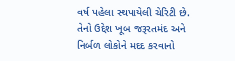વર્ષ પહેલા સ્થપાયેલી ચેરિટી છે. તેનો ઉદ્દેશ ખૂબ જરૂરતમંદ અને નિર્બળ લોકોને મદદ કરવાનો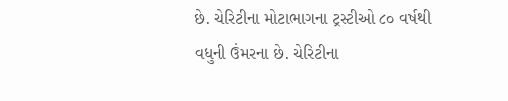છે. ચેરિટીના મોટાભાગના ટ્રસ્ટીઓ ૮૦ વર્ષથી વધુની ઉંમરના છે. ચેરિટીના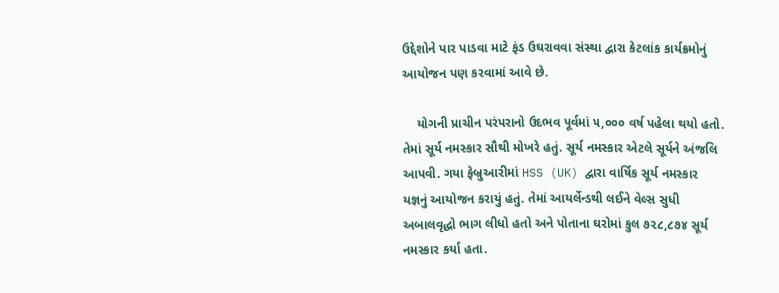ઉદ્દેશોને પાર પાડવા માટે ફંડ ઉઘરાવવા સંસ્થા દ્વારા કેટલાંક કાર્યક્રમોનું આયોજન પણ કરવામાં આવે છે.

    યોગની પ્રાચીન પરંપરાનો ઉદભવ પૂર્વમાં ૫,૦૦૦ વર્ષ પહેલા થયો હતો. તેમાં સૂર્ય નમસ્કાર સૌથી મોખરે હતું. સૂર્ય નમસ્કાર એટલે સૂર્યને અંજલિ આપવી. ગયા ફેબ્રુઆરીમાં HSS (UK) દ્વારા વાર્ષિક સૂર્ય નમસ્કાર યજ્ઞનું આયોજન કરાયું હતું. તેમાં આયર્લેન્ડથી લઈને વેલ્સ સુધી અબાલવૃદ્ધો ભાગ લીધો હતો અને પોતાના ઘરોમાં કુલ ૭૨૮,૮૭૪ સૂર્ય નમસ્કાર કર્યા હતા.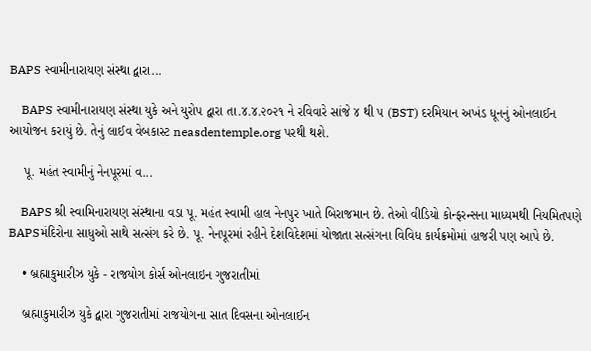BAPS સ્વામીનારાયણ સંસ્થા દ્વારા...

    BAPS સ્વામીનારાયણ સંસ્થા યુકે અને યુરોપ દ્વારા તા.૪.૪.૨૦૨૧ ને રવિવારે સાંજે ૪ થી ૫ (BST) દરમિયાન અખંડ ધૂનનું ઓનલાઈન આયોજન કરાયું છે. તેનું લાઈવ વેબકાસ્ટ neasdentemple.org પરથી થશે.

    પૂ. મહંત સ્વામીનું નેનપૂરમાં વ...

    BAPS શ્રી સ્વામિનારાયણ સંસ્થાના વડા પૂ. મહંત સ્વામી હાલ નેનપુર ખાતે બિરાજમાન છે. તેઓ વીડિયો કોન્ફરન્સના માધ્યમથી નિયમિતપણે BAPSમંદિરોના સાધુઓ સાથે સત્સંગ કરે છે. પૂ. નેનપૂરમાં રહીને દેશવિદેશમાં યોજાતા સત્સંગના વિવિધ કાર્યક્રમોમાં હાજરી પણ આપે છે.

    • બ્રહ્માકુમારીઝ યુકે - રાજયોગ કોર્સ ઓનલાઇન ગુજરાતીમાં

    બ્રહ્માકુમારીઝ યુકે દ્વારા ગુજરાતીમાં રાજયોગના સાત દિવસના ઓનલાઈન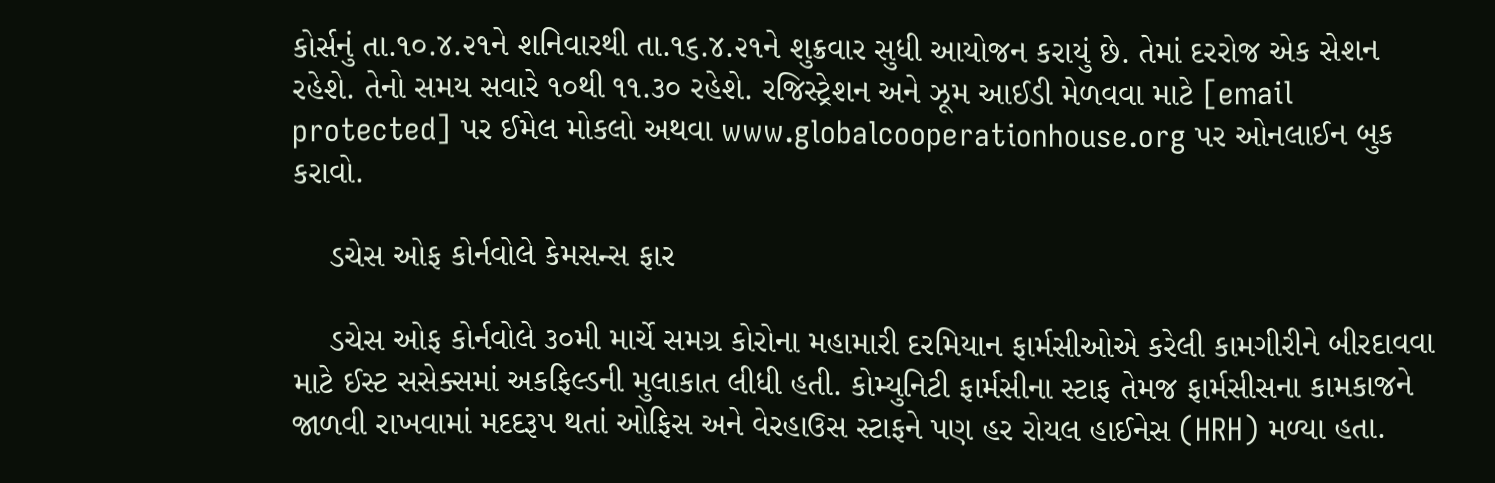કોર્સનું તા.૧૦.૪.૨૧ને શનિવારથી તા.૧૬.૪.૨૧ને શુક્રવાર સુધી આયોજન કરાયું છે. તેમાં દરરોજ એક સેશન રહેશે. તેનો સમય સવારે ૧૦થી ૧૧.૩૦ રહેશે. રજિસ્ટ્રેશન અને ઝૂમ આઈડી મેળવવા માટે [email protected] પર ઈમેલ મોકલો અથવા www.globalcooperationhouse.org પર ઓનલાઈન બુક કરાવો.

    ડચેસ ઓફ કોર્નવોલે કેમસન્સ ફાર

    ડચેસ ઓફ કોર્નવોલે ૩૦મી માર્ચે સમગ્ર કોરોના મહામારી દરમિયાન ફાર્મસીઓએ કરેલી કામગીરીને બીરદાવવા માટે ઈસ્ટ સસેક્સમાં અકફિલ્ડની મુલાકાત લીધી હતી. કોમ્યુનિટી ફાર્મસીના સ્ટાફ તેમજ ફાર્મસીસના કામકાજને જાળવી રાખવામાં મદદરૂપ થતાં ઓફિસ અને વેરહાઉસ સ્ટાફને પણ હર રોયલ હાઈનેસ (HRH) મળ્યા હતા.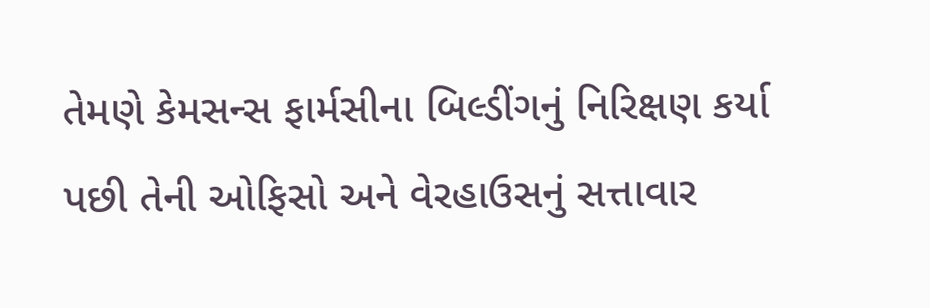તેમણે કેમસન્સ ફાર્મસીના બિલ્ડીંગનું નિરિક્ષણ કર્યા પછી તેની ઓફિસો અને વેરહાઉસનું સત્તાવાર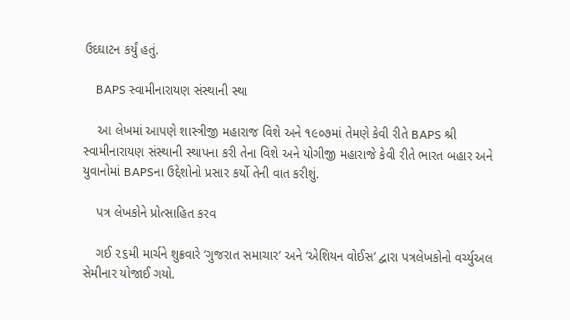ઉદઘાટન કર્યું હતું.

    BAPS સ્વામીનારાયણ સંસ્થાની સ્થા

    આ લેખમાં આપણે શાસ્ત્રીજી મહારાજ વિશે અને ૧૯૦૭માં તેમણે કેવી રીતે BAPS શ્રી સ્વામીનારાયણ સંસ્થાની સ્થાપના કરી તેના વિશે અને યોગીજી મહારાજે કેવી રીતે ભારત બહાર અને યુવાનોમાં BAPSના ઉદ્દેશોનો પ્રસાર કર્યો તેની વાત કરીશું.

    પત્ર લેખકોને પ્રોત્સાહિત કરવ

    ગઈ ૨૬મી માર્ચને શુક્રવારે ‘ગુજરાત સમાચાર’ અને ‘એશિયન વોઈસ’ દ્વારા પત્રલેખકોનો વર્ચ્યુઅલ સેમીનાર યોજાઈ ગયો.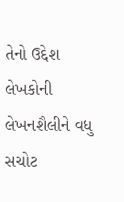તેનો ઉદ્દેશ લેખકોની લેખનશૈલીને વધુ સચોટ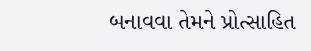બનાવવા તેમને પ્રોત્સાહિત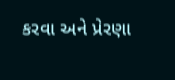કરવા અને પ્રેરણા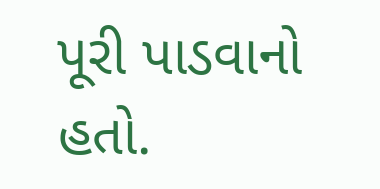પૂરી પાડવાનો હતો.